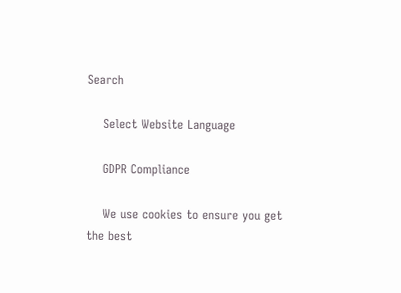Search

    Select Website Language

    GDPR Compliance

    We use cookies to ensure you get the best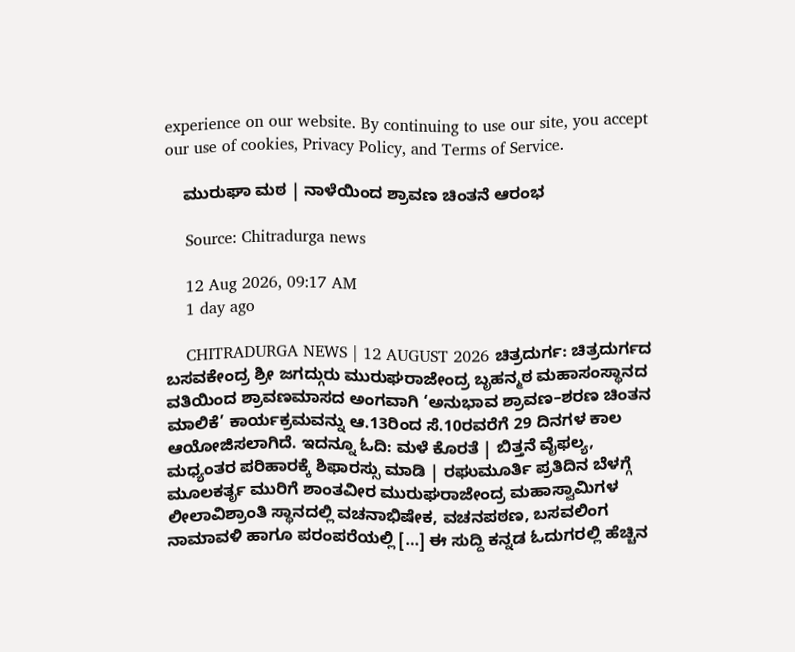experience on our website. By continuing to use our site, you accept our use of cookies, Privacy Policy, and Terms of Service.

    ಮುರುಘಾ ಮಠ | ನಾಳೆಯಿಂದ‌ ಶ್ರಾವಣ ಚಿಂತನೆ ಆರಂಭ

    Source: Chitradurga news

    12 Aug 2026, 09:17 AM
    1 day ago

    CHITRADURGA NEWS | 12 AUGUST 2026 ಚಿತ್ರದುರ್ಗ: ಚಿತ್ರದುರ್ಗದ ಬಸವಕೇಂದ್ರ ಶ್ರೀ ಜಗದ್ಗುರು ಮುರುಘರಾಜೇಂದ್ರ ಬೃಹನ್ಮಠ ಮಹಾಸಂಸ್ಥಾನದ ವತಿಯಿಂದ ಶ್ರಾವಣಮಾಸದ ಅಂಗವಾಗಿ ‘ಅನುಭಾವ ಶ್ರಾವಣ–ಶರಣ ಚಿಂತನ ಮಾಲಿಕೆ’ ಕಾರ್ಯಕ್ರಮವನ್ನು ಆ.13ರಿಂದ ಸೆ.10ರವರೆಗೆ 29 ದಿನಗಳ ಕಾಲ ಆಯೋಜಿಸಲಾಗಿದೆ. ಇದನ್ನೂ ಓದಿ: ಮಳೆ ಕೊರತೆ | ಬಿತ್ತನೆ ವೈಫಲ್ಯ, ಮಧ್ಯಂತರ ಪರಿಹಾರಕ್ಕೆ ಶಿಫಾರಸ್ಸು ಮಾಡಿ | ರಘುಮೂರ್ತಿ ಪ್ರತಿದಿನ ಬೆಳಗ್ಗೆ ಮೂಲಕರ್ತೃ ಮುರಿಗೆ ಶಾಂತವೀರ ಮುರುಘರಾಜೇಂದ್ರ ಮಹಾಸ್ವಾಮಿಗಳ ಲೀಲಾವಿಶ್ರಾಂತಿ ಸ್ಥಾನದಲ್ಲಿ ವಚನಾಭಿಷೇಕ, ವಚನಪಠಣ, ಬಸವಲಿಂಗ ನಾಮಾವಳಿ ಹಾಗೂ ಪರಂಪರೆಯಲ್ಲಿ […] ಈ ಸುದ್ದಿ ಕನ್ನಡ ಓದುಗರಲ್ಲಿ ಹೆಚ್ಚಿನ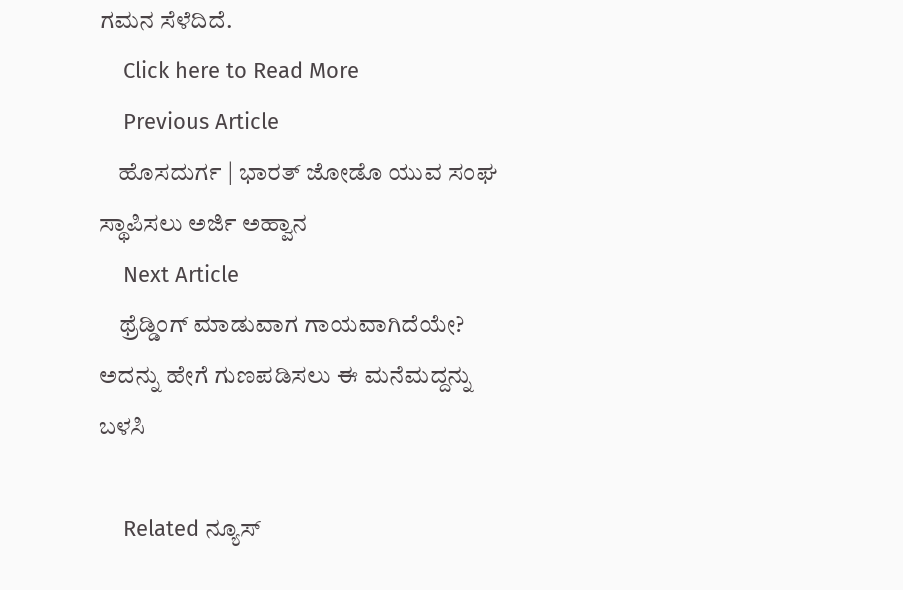ಗಮನ ಸೆಳೆದಿದೆ.
    Click here to Read More
    Previous Article
    ಹೊಸದುರ್ಗ | ಭಾರತ್ ಜೋಡೊ ಯುವ ಸಂಘ ಸ್ಥಾಪಿಸಲು ಅರ್ಜಿ ಅಹ್ವಾನ
    Next Article
    ಥ್ರೆಡ್ಡಿಂಗ್ ಮಾಡುವಾಗ ಗಾಯವಾಗಿದೆಯೇ? ಅದನ್ನು ಹೇಗೆ ಗುಣಪಡಿಸಲು ಈ ಮನೆಮದ್ದನ್ನು ಬಳಸಿ

    Related ನ್ಯೂಸ್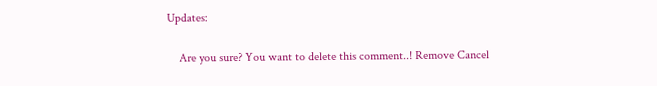Updates:

    Are you sure? You want to delete this comment..! Remove Cancel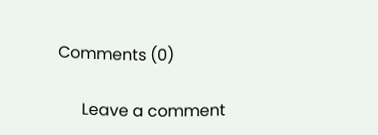Comments (0)

      Leave a comment